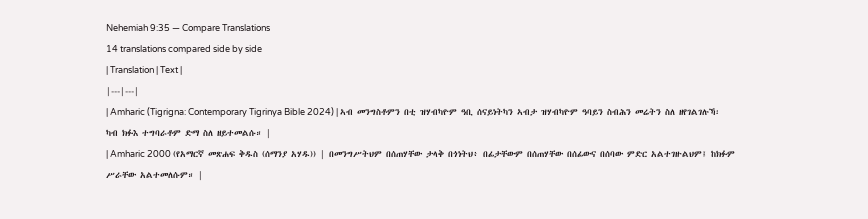Nehemiah 9:35 — Compare Translations
14 translations compared side by side
| Translation | Text |
|---|---|
| Amharic (Tigrigna: Contemporary Tigrinya Bible 2024) | ኣብ መንግስቶምን በቲ ዝሃብካዮም ዓቢ ሰናይነትካን ኣብታ ዝሃብካዮም ዓባይን ስብሕን መሬትን ስለ ዘየገልገሉኻ፡ ካብ ክፉእ ተግባራቶም ድማ ስለ ዘይተመልሱ። |
| Amharic 2000 (የአማርኛ መጽሐፍ ቅዱስ (ሰማንያ አሃዱ)) | በመንግሥትህም በሰጠሃቸው ታላቅ በጎነትህ፥ በፊታቸውም በሰጠሃቸው በሰፊውና በሰባው ምድር አልተገዙልህም፤ ከክፉም ሥራቸው አልተመለሱም። |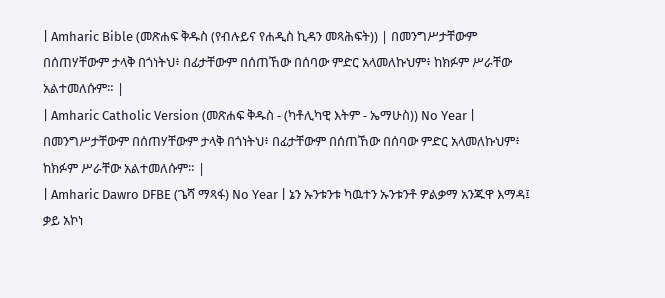| Amharic Bible (መጽሐፍ ቅዱስ (የብሉይና የሐዲስ ኪዳን መጻሕፍት)) | በመንግሥታቸውም በሰጠሃቸውም ታላቅ በጎነትህ፥ በፊታቸውም በሰጠኸው በሰባው ምድር አላመለኩህም፥ ከክፉም ሥራቸው አልተመለሱም። |
| Amharic Catholic Version (መጽሐፍ ቅዱስ - (ካቶሊካዊ እትም - ኤማሁስ)) No Year | በመንግሥታቸውም በሰጠሃቸውም ታላቅ በጎነትህ፥ በፊታቸውም በሰጠኸው በሰባው ምድር አላመለኩህም፥ ከክፉም ሥራቸው አልተመለሱም። |
| Amharic Dawro DFBE (ጌሻ ማጻፋ) No Year | ኔን ኡንቱንቱ ካዉተን ኡንቱንቶ ዎልቃማ አንጁዋ እማዳ፤ ቃይ አኮነ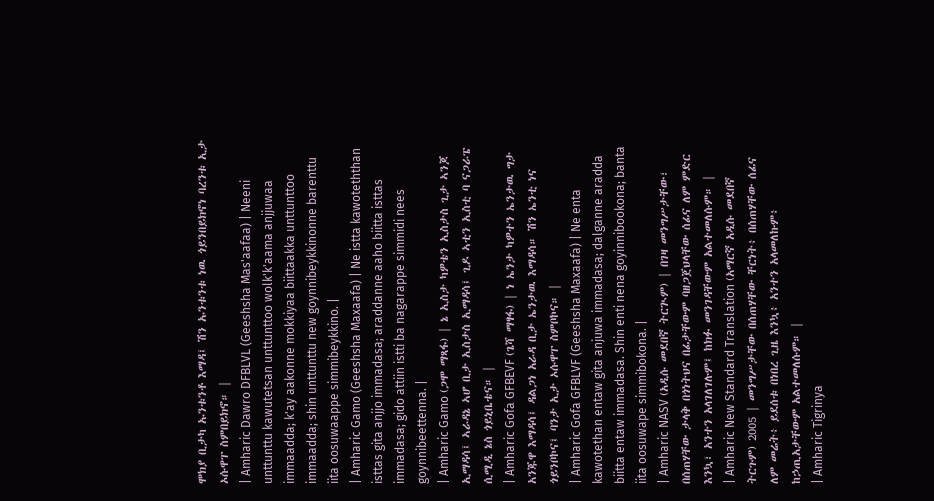ሞክያ ቢታካ ኡንቱንቶ እማዳ፤ ሽን ኡንቱንቱ ነዉ ጎይንበይክኖነ ባረንቱ ኢታ ኦሱዋፐ ስምበይክኖ። |
| Amharic Dawro DFBLVL (Geeshsha Mas'aafaa) | Neeni unttunttu kawutetsan unttunttoo wolk'k'aama anjjuwaa immaadda; k'ay aakonne mokkiyaa biittaakka unttunttoo immaadda; shin unttunttu new goynnibeykkinonne barenttu iita oosuwaappe simmibeykkino. |
| Amharic Gamo (Geeshsha Maxaafa) | Ne istta kawoteththan isttas gita anjjo immadasa; araddanne aaho biitta isttas immadasa; gido attiin istti ba nagarappe simmidi nees goynnibeettenna. |
| Amharic Gamo (ጋሞ ማጻፋ) | ኔ ኢስታ ካዎቴን ኢስታስ ጊታ ኣንጆ ኢማዳሳ፤ ኣራዳኔ ኣሆ ቢታ ኢስታስ ኢማዳሳ፤ ጊዶ ኣቲን ኢስቲ ባ ናጋራፔ ሲሚዲ ኔስ ጎይኒቤቴና። |
| Amharic Gofa GFBEVF (ጌሻ ማፃፋ) | ነ ኤንታ ካዎተን ኤንታዉ ግታ አንጁዋ እማዳሳ፤ ዳልጋነ አራዳ ቢታ ኤንታዉ እማዳሳ። ሽን ኤንቲ ነና ጎይንቦኮና፤ ባንታ ኢታ ኦሱዋፐ ስምቦኮና። |
| Amharic Gofa GFBLVF (Geeshsha Maxaafa) | Ne enta kawotethan entaw gita anjuwa immadasa; dalganne aradda biitta entaw immadasa. Shin enti nena goyinnibookona; banta iita oosuwape simmibokona. |
| Amharic NASV (አዲሱ መደበኛ ትርጒም) | በገዛ መንግሥታቸው፣ በሰጠሃቸው ታላቅ በጎነትህና በፊታቸውም ባዘጋጀህላቸው ሰፊና ለም ምድር እንኳ፣ አንተን አላገለገሉም፤ ከክፉ መንገዳቸውም አልተመለሱም። |
| Amharic New Standard Translation (አማርኛ አዲሱ መደበኛ ትርጉም) 2005 | መንግሥታቸው በሰጠሃቸው ቸርነት፥ በሰጠሃቸው ሰፊና ለም መሬት፥ ይደሰቱ በነበረ ጊዜ እንኳ፥ አንተን አላመለኩም፥ ከኃጢአታቸውም አልተመለሱም። |
| Amharic Tigrinya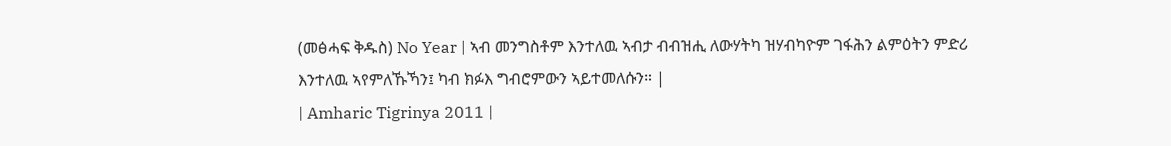(መፅሓፍ ቅዱስ) No Year | ኣብ መንግስቶም እንተለዉ ኣብታ ብብዝሒ ለውሃትካ ዝሃብካዮም ገፋሕን ልምዕትን ምድሪ እንተለዉ ኣየምለኹኻን፤ ካብ ክፉእ ግብሮምውን ኣይተመለሱን። |
| Amharic Tigrinya 2011 |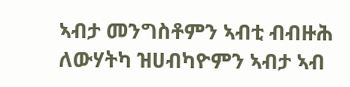ኣብታ መንግስቶምን ኣብቲ ብብዙሕ ለውሃትካ ዝሀብካዮምን ኣብታ ኣብ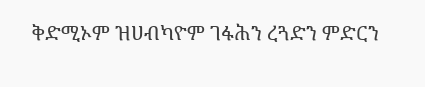ቅድሚኦም ዝሀብካዮም ገፋሕን ረጓድን ምድርን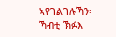ኣየገልገሉኻን፡ ኻብቲ ኽፉእ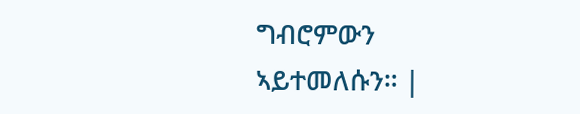ግብሮምውን ኣይተመለሱን። |